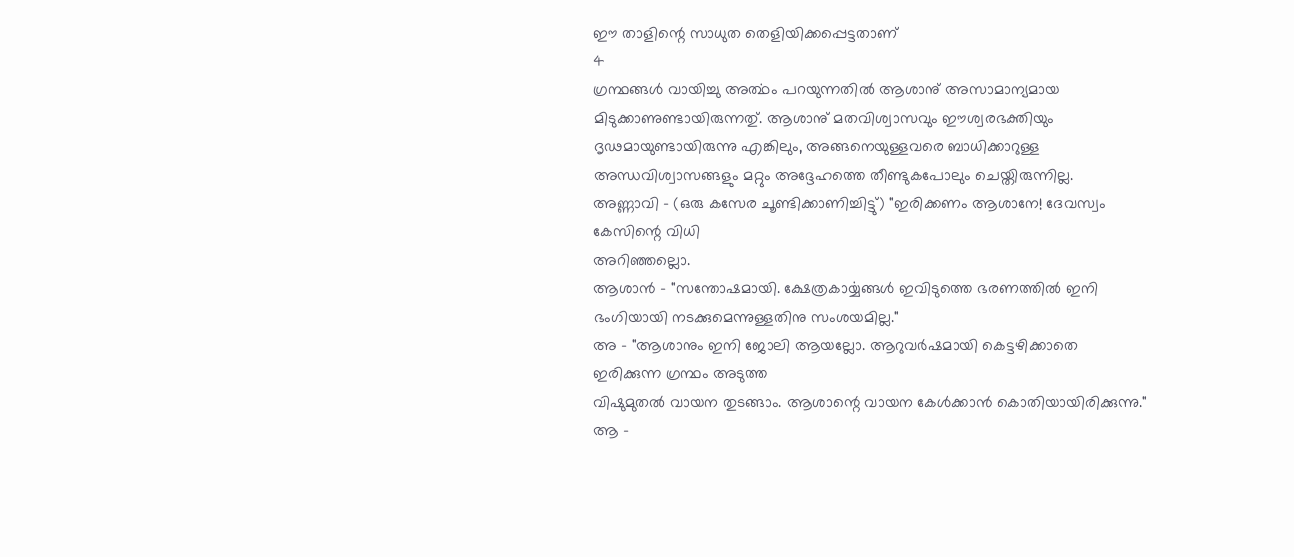ഈ താളിന്റെ സാധുത തെളിയിക്കപ്പെട്ടതാണ്
4
ഗ്രന്ഥങ്ങൾ വായിച്ചു അൎത്ഥം പറയുന്നതിൽ ആശാനു് അസാമാന്യമായ മിടുക്കാണുണ്ടായിരുന്നതു്. ആശാനു് മതവിശ്വാസവും ഈശ്വരഭക്തിയും ദൃഢമായുണ്ടായിരുന്നു എങ്കിലും, അങ്ങനെയുള്ളവരെ ബാധിക്കാറുള്ള അന്ധവിശ്വാസങ്ങളും മറ്റും അദ്ദേഹത്തെ തീണ്ടുകപോലും ചെയ്തിരുന്നില്ല.
അണ്ണാവി - (ഒരു കസേര ചൂണ്ടിക്കാണിച്ചിട്ടു്) "ഇരിക്കണം ആശാനേ! ദേവസ്വം കേസിന്റെ വിധി
അറിഞ്ഞല്ലൊ.
ആശാൻ - "സന്തോഷമായി. ക്ഷേത്രകാൎയ്യങ്ങൾ ഇവിടുത്തെ ഭരണത്തിൽ ഇനി ഭംഗിയായി നടക്കുമെന്നുള്ളതിനു സംശയമില്ല."
അ - "ആശാനും ഇനി ജോലി ആയല്ലോ. ആറുവർഷമായി കെട്ടഴിക്കാതെ ഇരിക്കുന്ന ഗ്രന്ഥം അടുത്ത
വിഷുമുതൽ വായന തുടങ്ങാം. ആശാന്റെ വായന കേൾക്കാൻ കൊതിയായിരിക്കുന്നു."
ആ -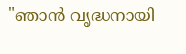"ഞാൻ വൃദ്ധനായി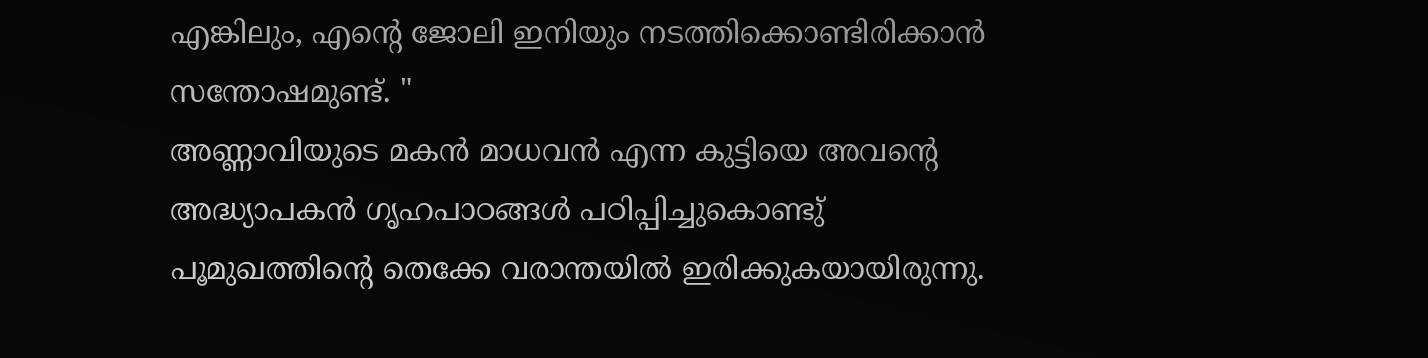എങ്കിലും, എന്റെ ജോലി ഇനിയും നടത്തിക്കൊണ്ടിരിക്കാൻ
സന്തോഷമുണ്ട്. "
അണ്ണാവിയുടെ മകൻ മാധവൻ എന്ന കുട്ടിയെ അവന്റെ അദ്ധ്യാപകൻ ഗൃഹപാഠങ്ങൾ പഠിപ്പിച്ചുകൊണ്ടു് പൂമുഖത്തിന്റെ തെക്കേ വരാന്തയിൽ ഇരിക്കുകയായിരുന്നു.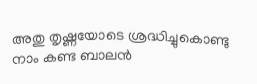അതു തൃഷ്ണയോടെ ശ്രദ്ധിച്ചുകൊണ്ടു നാം കണ്ട ബാലൻ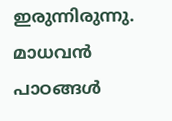ഇരുന്നിരുന്നു. മാധവൻ പാഠങ്ങൾ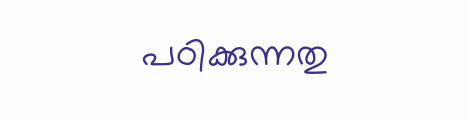പഠിക്കുന്നതു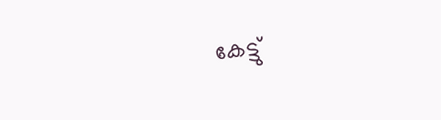കേട്ടു്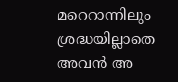മറെറാന്നിലും ശ്രദ്ധയില്ലാതെ അവൻ അ